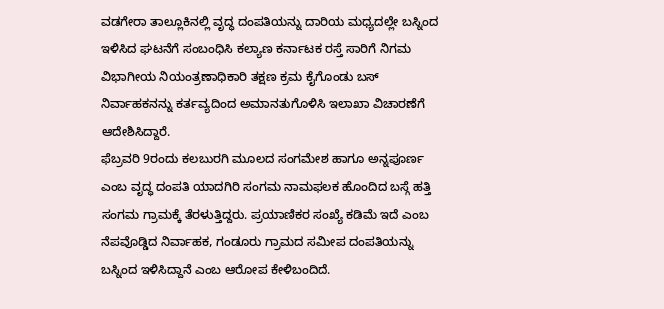ವಡಗೇರಾ ತಾಲ್ಲೂಕಿನಲ್ಲಿ ವೃದ್ಧ ದಂಪತಿಯನ್ನು ದಾರಿಯ ಮಧ್ಯದಲ್ಲೇ ಬಸ್ನಿಂದ ಇಳಿಸಿದ ಘಟನೆಗೆ ಸಂಬಂಧಿಸಿ ಕಲ್ಯಾಣ ಕರ್ನಾಟಕ ರಸ್ತೆ ಸಾರಿಗೆ ನಿಗಮ ವಿಭಾಗೀಯ ನಿಯಂತ್ರಣಾಧಿಕಾರಿ ತಕ್ಷಣ ಕ್ರಮ ಕೈಗೊಂಡು ಬಸ್ ನಿರ್ವಾಹಕನನ್ನು ಕರ್ತವ್ಯದಿಂದ ಅಮಾನತುಗೊಳಿಸಿ ಇಲಾಖಾ ವಿಚಾರಣೆಗೆ ಆದೇಶಿಸಿದ್ದಾರೆ.
ಫೆಬ್ರವರಿ 9ರಂದು ಕಲಬುರಗಿ ಮೂಲದ ಸಂಗಮೇಶ ಹಾಗೂ ಅನ್ನಪೂರ್ಣ ಎಂಬ ವೃದ್ಧ ದಂಪತಿ ಯಾದಗಿರಿ ಸಂಗಮ ನಾಮಫಲಕ ಹೊಂದಿದ ಬಸ್ಗೆ ಹತ್ತಿ ಸಂಗಮ ಗ್ರಾಮಕ್ಕೆ ತೆರಳುತ್ತಿದ್ದರು. ಪ್ರಯಾಣಿಕರ ಸಂಖ್ಯೆ ಕಡಿಮೆ ಇದೆ ಎಂಬ ನೆಪವೊಡ್ಡಿದ ನಿರ್ವಾಹಕ, ಗಂಡೂರು ಗ್ರಾಮದ ಸಮೀಪ ದಂಪತಿಯನ್ನು ಬಸ್ನಿಂದ ಇಳಿಸಿದ್ದಾನೆ ಎಂಬ ಆರೋಪ ಕೇಳಿಬಂದಿದೆ.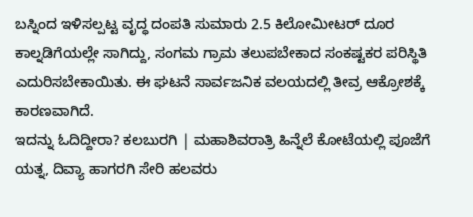ಬಸ್ನಿಂದ ಇಳಿಸಲ್ಪಟ್ಟ ವೃದ್ಧ ದಂಪತಿ ಸುಮಾರು 2.5 ಕಿಲೋಮೀಟರ್ ದೂರ ಕಾಲ್ನಡಿಗೆಯಲ್ಲೇ ಸಾಗಿದ್ದು, ಸಂಗಮ ಗ್ರಾಮ ತಲುಪಬೇಕಾದ ಸಂಕಷ್ಟಕರ ಪರಿಸ್ಥಿತಿ ಎದುರಿಸಬೇಕಾಯಿತು. ಈ ಘಟನೆ ಸಾರ್ವಜನಿಕ ವಲಯದಲ್ಲಿ ತೀವ್ರ ಆಕ್ರೋಶಕ್ಕೆ ಕಾರಣವಾಗಿದೆ.
ಇದನ್ನು ಓದಿದ್ದೀರಾ? ಕಲಬುರಗಿ | ಮಹಾಶಿವರಾತ್ರಿ ಹಿನ್ನೆಲೆ ಕೋಟೆಯಲ್ಲಿ ಪೂಜೆಗೆ ಯತ್ನ, ದಿವ್ಯಾ ಹಾಗರಗಿ ಸೇರಿ ಹಲವರು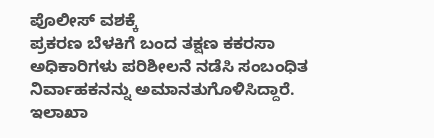ಪೊಲೀಸ್ ವಶಕ್ಕೆ
ಪ್ರಕರಣ ಬೆಳಕಿಗೆ ಬಂದ ತಕ್ಷಣ ಕಕರಸಾ ಅಧಿಕಾರಿಗಳು ಪರಿಶೀಲನೆ ನಡೆಸಿ ಸಂಬಂಧಿತ ನಿರ್ವಾಹಕನನ್ನು ಅಮಾನತುಗೊಳಿಸಿದ್ದಾರೆ. ಇಲಾಖಾ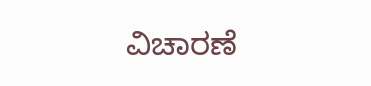ವಿಚಾರಣೆ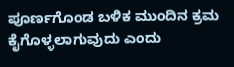ಪೂರ್ಣಗೊಂಡ ಬಳಿಕ ಮುಂದಿನ ಕ್ರಮ ಕೈಗೊಳ್ಳಲಾಗುವುದು ಎಂದು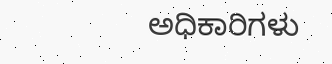ಅಧಿಕಾರಿಗಳು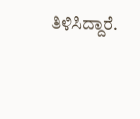ತಿಳಿಸಿದ್ದಾರೆ.